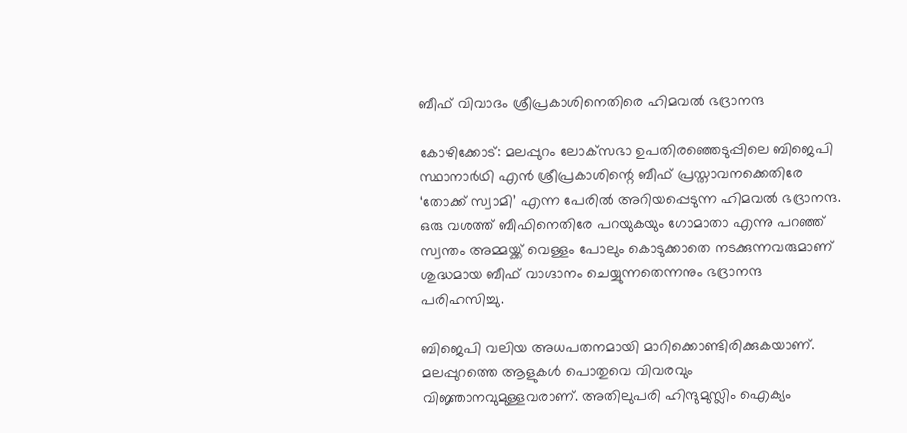ബീഫ് വിവാദം ശ്രീപ്രകാശിനെതിരെ ഹിമവല്‍ ഭദ്രാനന്ദ

കോഴിക്കോട്: മലപ്പുറം ലോക്‌സഭാ ഉപതിരഞ്ഞെടുപ്പിലെ ബിജെപി സ്ഥാനാര്‍ഥി എന്‍ ശ്രീപ്രകാശിന്റെ ബീഫ് പ്രസ്താവനക്കെതിരേ ‘തോക്ക് സ്വാമി’ എന്ന പേരില്‍ അറിയപ്പെടുന്ന ഹിമവല്‍ ഭദ്രാനന്ദ. ഒരു വശത്ത് ബീഫിനെതിരേ പറയുകയും ഗോമാതാ എന്നു പറഞ്ഞ് സ്വന്തം അമ്മയ്ക്ക് വെള്ളം പോലും കൊടുക്കാതെ നടക്കുന്നവരുമാണ് ശുദ്ധമായ ബീഫ് വാഗ്ദാനം ചെയ്യുന്നതെന്നനും ഭദ്രാനന്ദ പരിഹസിച്ചു.

ബിജെപി വലിയ അധപതനമായി മാറിക്കൊണ്ടിരിക്കുകയാണ്. മലപ്പുറത്തെ ആളുകള്‍ പൊതുവെ വിവരവും വിജ്ഞാനവുമുള്ളവരാണ്. അതിലുപരി ഹിന്ദുമുസ്ലിം ഐക്യം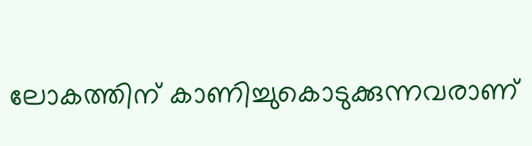ലോകത്തിന് കാണിച്ചുകൊടുക്കുന്നവരാണ്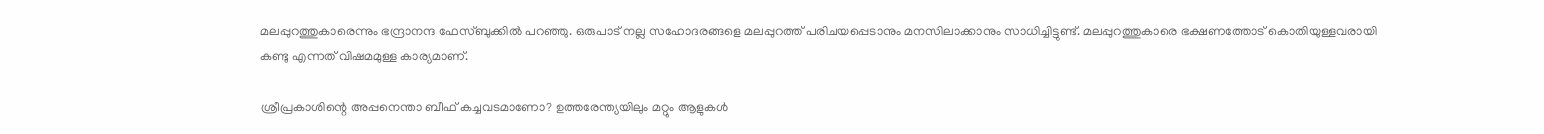മലപ്പുറത്തുകാരെന്നും ഭന്ദ്രാനന്ദ ഫേസ്ബുക്കില്‍ പറഞ്ഞു. ഒരുപാട് നല്ല സഹോദരങ്ങളെ മലപ്പുറത്ത് പരിചയപ്പെടാനും മനസിലാക്കാനും സാധിച്ചിട്ടുണ്ട്. മലപ്പുറത്തുകാരെ ഭക്ഷണത്തോട് കൊതിയുള്ളവരായി കണ്ടു എന്നത് വിഷമമുള്ള കാര്യമാണ്.

ശ്രീപ്രകാശിന്റെ അപ്പനെന്താ ബീഫ് കച്ചവടമാണോ? ഉത്തരേന്ത്യയിലും മറ്റും ആളുകള്‍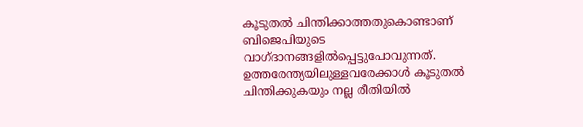കൂടുതല്‍ ചിന്തിക്കാത്തതുകൊണ്ടാണ് ബിജെപിയുടെ വാഗ്ദാനങ്ങളില്‍പ്പെട്ടുപോവുന്നത്. ഉത്തരേന്ത്യയിലുള്ളവരേക്കാള്‍ കൂടുതല്‍ ചിന്തിക്കുകയും നല്ല രീതിയില്‍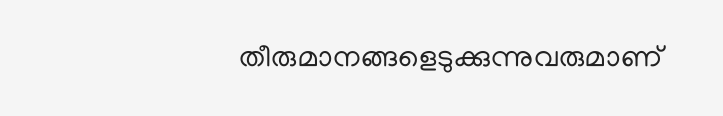തീരുമാനങ്ങളെടുക്കുന്നുവരുമാണ്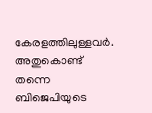കേരളത്തിലുള്ളവര്‍. അതുകൊണ്ട് തന്നെ ബിജെപിയുടെ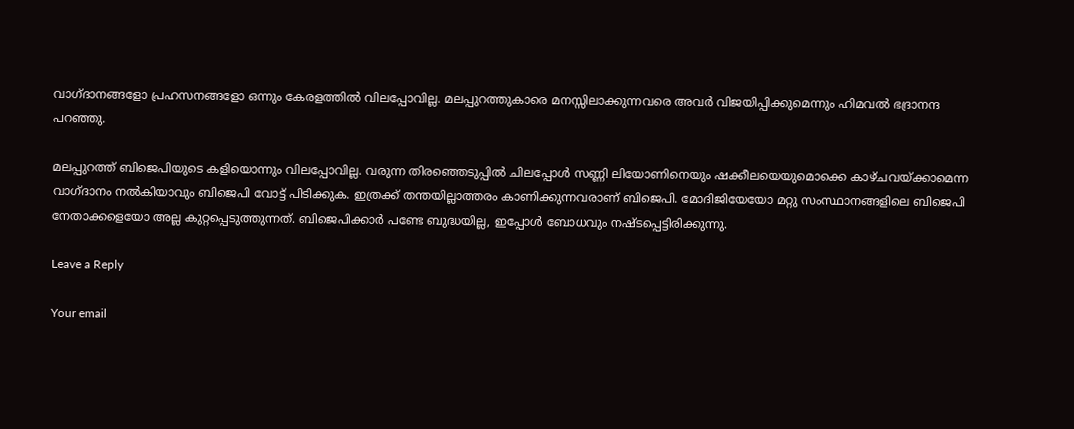വാഗ്ദാനങ്ങളോ പ്രഹസനങ്ങളോ ഒന്നും കേരളത്തില്‍ വിലപ്പോവില്ല. മലപ്പുറത്തുകാരെ മനസ്സിലാക്കുന്നവരെ അവര്‍ വിജയിപ്പിക്കുമെന്നും ഹിമവല്‍ ഭദ്രാനന്ദ പറഞ്ഞു.

മലപ്പുറത്ത് ബിജെപിയുടെ കളിയൊന്നും വിലപ്പോവില്ല. വരുന്ന തിരഞ്ഞെടുപ്പില്‍ ചിലപ്പോള്‍ സണ്ണി ലിയോണിനെയും ഷക്കീലയെയുമൊക്കെ കാഴ്ചവയ്ക്കാമെന്ന വാഗ്ദാനം നല്‍കിയാവും ബിജെപി വോട്ട് പിടിക്കുക. ഇത്രക്ക് തന്തയില്ലാത്തരം കാണിക്കുന്നവരാണ് ബിജെപി. മോദിജിയേയോ മറ്റു സംസ്ഥാനങ്ങളിലെ ബിജെപി നേതാക്കളെയോ അല്ല കുറ്റപ്പെടുത്തുന്നത്. ബിജെപിക്കാര്‍ പണ്ടേ ബുദ്ധയില്ല, ഇപ്പോള്‍ ബോധവും നഷ്ടപ്പെട്ടിരിക്കുന്നു.

Leave a Reply

Your email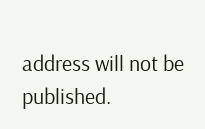address will not be published.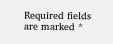Required fields are marked *